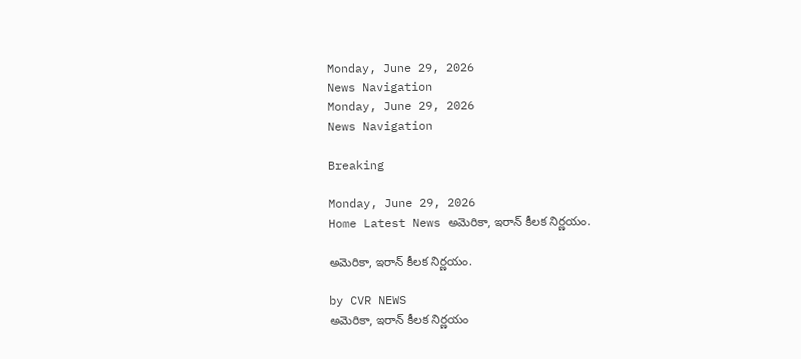Monday, June 29, 2026
News Navigation
Monday, June 29, 2026
News Navigation

Breaking

Monday, June 29, 2026
Home Latest News అమెరికా, ఇరాన్ కీలక నిర్ణయం.

అమెరికా, ఇరాన్ కీలక నిర్ణయం.

by CVR NEWS
అమెరికా, ఇరాన్ కీలక నిర్ణయం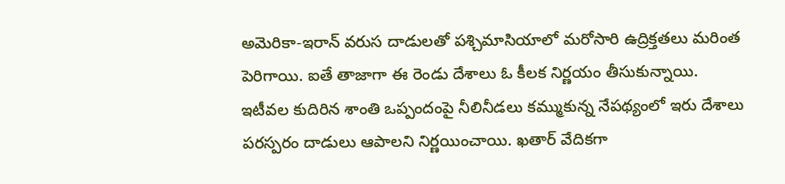అమెరికా-ఇరాన్‌ వరుస దాడులతో పశ్చిమాసియాలో మరోసారి ఉద్రిక్తతలు మరింత పెరిగాయి. ఐతే తాజాగా ఈ రెండు దేశాలు ఓ కీలక నిర్ణయం తీసుకున్నాయి. ఇటీవల కుదిరిన శాంతి ఒప్పందంపై నీలినీడలు కమ్ముకున్న నేపథ్యంలో ఇరు దేశాలు పరస్పరం దాడులు ఆపాలని నిర్ణయించాయి. ఖతార్‌ వేదికగా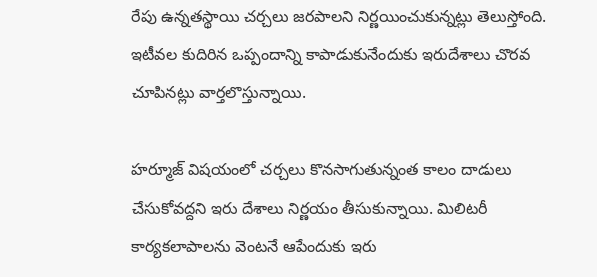రేపు ఉన్నతస్థాయి చర్చలు జరపాలని నిర్ణయించుకున్నట్లు తెలుస్తోంది. ఇటీవల కుదిరిన ఒప్పందాన్ని కాపాడుకునేందుకు ఇరుదేశాలు చొరవ చూపినట్లు వార్తలొస్తున్నాయి.

హర్మూజ్‌ విషయంలో చర్చలు కొనసాగుతున్నంత కాలం దాడులు చేసుకోవద్దని ఇరు దేశాలు నిర్ణయం తీసుకున్నాయి. మిలిటరీ కార్యకలాపాలను వెంటనే ఆపేందుకు ఇరు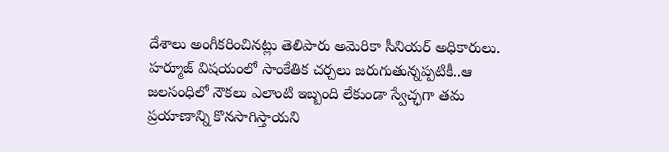దేశాలు అంగీకరించినట్లు తెలిపారు అమెరికా సీనియర్‌ అధికారులు. హర్మూజ్‌ విషయంలో సాంకేతిక చర్చలు జరుగుతున్నప్పటికీ..ఆ జలసంధిలో నౌకలు ఎలాంటి ఇబ్బంది లేకుండా స్వేచ్ఛగా తమ ప్రయాణాన్ని కొనసాగిస్తాయని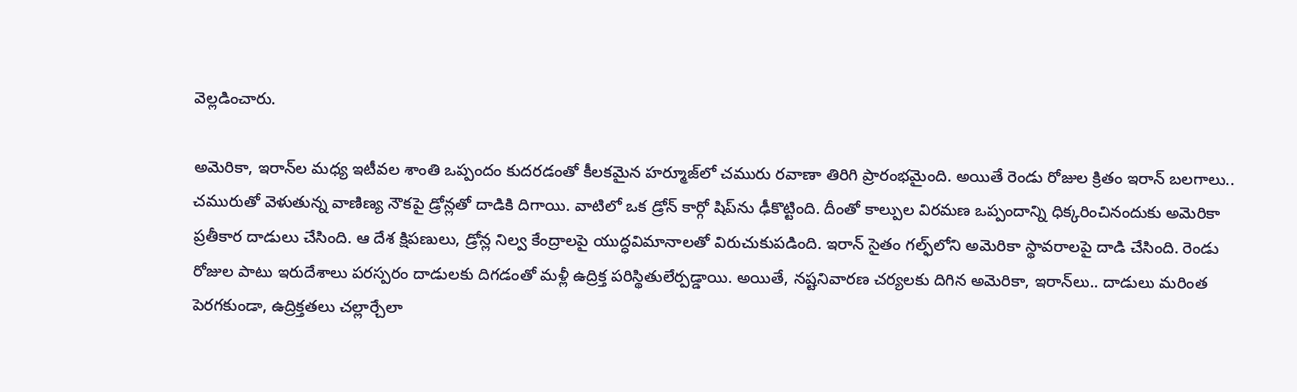వెల్లడించారు.

అమెరికా, ఇరాన్‌ల మధ్య ఇటీవల శాంతి ఒప్పందం కుదరడంతో కీలకమైన హర్మూజ్‌లో చమురు రవాణా తిరిగి ప్రారంభమైంది. అయితే రెండు రోజుల క్రితం ఇరాన్‌ బలగాలు.. చమురుతో వెళుతున్న వాణిణ్య నౌకపై డ్రోన్లతో దాడికి దిగాయి. వాటిలో ఒక డ్రోన్‌ కార్గో షిప్‌ను ఢీకొట్టింది. దీంతో కాల్పుల విరమణ ఒప్పందాన్ని ధిక్కరించినందుకు అమెరికా ప్రతీకార దాడులు చేసింది. ఆ దేశ క్షిపణులు, డ్రోన్ల నిల్వ కేంద్రాలపై యుద్ధవిమానాలతో విరుచుకుపడింది. ఇరాన్‌ సైతం గల్ఫ్‌లోని అమెరికా స్థావరాలపై దాడి చేసింది. రెండు రోజుల పాటు ఇరుదేశాలు పరస్పరం దాడులకు దిగడంతో మళ్లీ ఉద్రిక్త పరిస్థితులేర్పడ్డాయి. అయితే, నష్టనివారణ చర్యలకు దిగిన అమెరికా, ఇరాన్‌లు.. దాడులు మరింత పెరగకుండా, ఉద్రిక్తతలు చల్లార్చేలా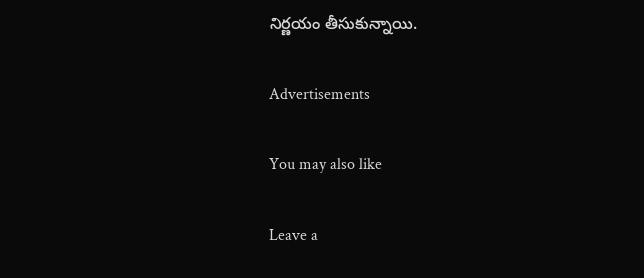నిర్ణయం తీసుకున్నాయి.

Advertisements

You may also like

Leave a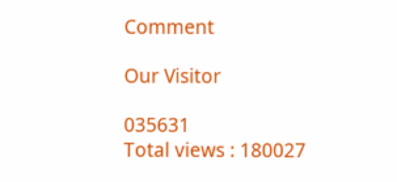Comment

Our Visitor

035631
Total views : 180027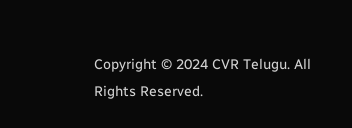Copyright © 2024 CVR Telugu. All Rights Reserved.